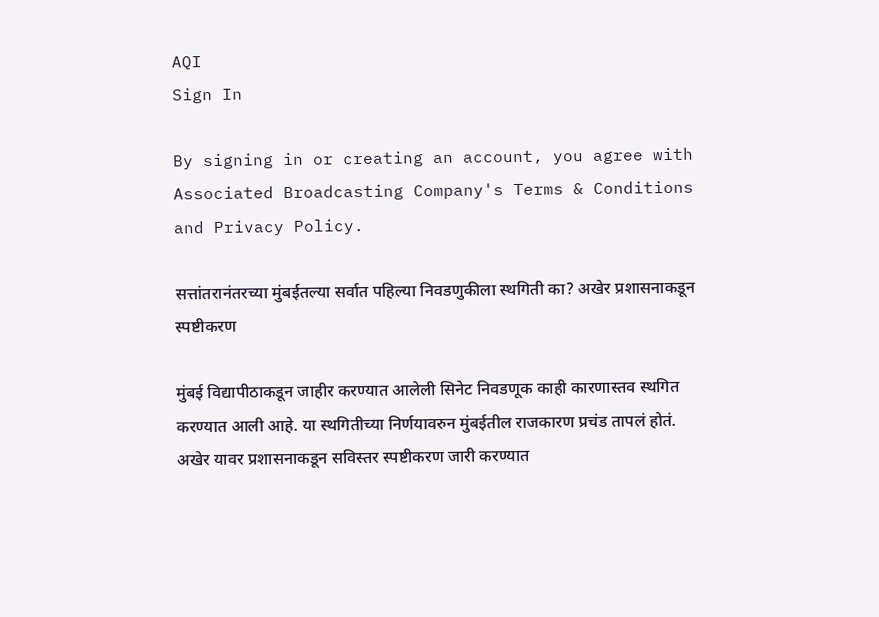AQI
Sign In

By signing in or creating an account, you agree with Associated Broadcasting Company's Terms & Conditions and Privacy Policy.

सत्तांतरानंतरच्या मुंबईतल्या सर्वात पहिल्या निवडणुकीला स्थगिती का? अखेर प्रशासनाकडून स्पष्टीकरण

मुंबई विद्यापीठाकडून जाहीर करण्यात आलेली सिनेट निवडणूक काही कारणास्तव स्थगित करण्यात आली आहे. या स्थगितीच्या निर्णयावरुन मुंबईतील राजकारण प्रचंड तापलं होतं. अखेर यावर प्रशासनाकडून सविस्तर स्पष्टीकरण जारी करण्यात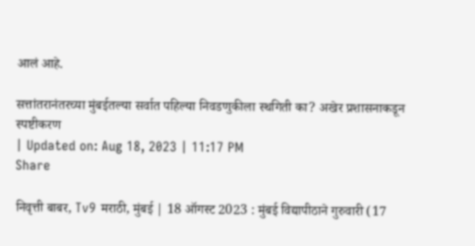आलं आहे.

सत्तांतरानंतरच्या मुंबईतल्या सर्वात पहिल्या निवडणुकीला स्थगिती का? अखेर प्रशासनाकडून स्पष्टीकरण
| Updated on: Aug 18, 2023 | 11:17 PM
Share

निवृत्ती बाबर, Tv9 मराठी, मुंबई | 18 ऑगस्ट 2023 : मुंबई विद्यापीठाने गुरुवारी (17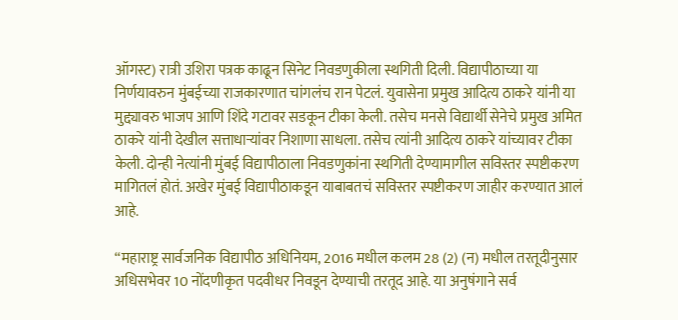ऑगस्ट) रात्री उशिरा पत्रक काढून सिनेट निवडणुकीला स्थगिती दिली. विद्यापीठाच्या या निर्णयावरुन मुंबईच्या राजकारणात चांगलंच रान पेटलं. युवासेना प्रमुख आदित्य ठाकरे यांनी या मुद्द्यावरु भाजप आणि शिंदे गटावर सडकून टीका केली. तसेच मनसे विद्यार्थी सेनेचे प्रमुख अमित ठाकरे यांनी देखील सत्ताधाऱ्यांवर निशाणा साधला. तसेच त्यांनी आदित्य ठाकरे यांच्यावर टीका केली. दोन्ही नेत्यांनी मुंबई विद्यापीठाला निवडणुकांना स्थगिती देण्यामागील सविस्तर स्पष्टीकरण मागितलं होतं. अखेर मुंबई विद्यापीठाकडून याबाबतचं सविस्तर स्पष्टीकरण जाहीर करण्यात आलं आहे.

“महाराष्ट्र सार्वजनिक विद्यापीठ अधिनियम, 2016 मधील कलम 28 (2) (न) मधील तरतूदीनुसार अधिसभेवर 10 नोंदणीकृत पदवीधर निवडून देण्याची तरतूद आहे. या अनुषंगाने सर्व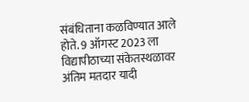संबंधिताना कळविण्यात आले होते. 9 ऑगस्ट 2023 ला विद्यापीठाच्या संकेतस्थळावर अंतिम मतदार यादी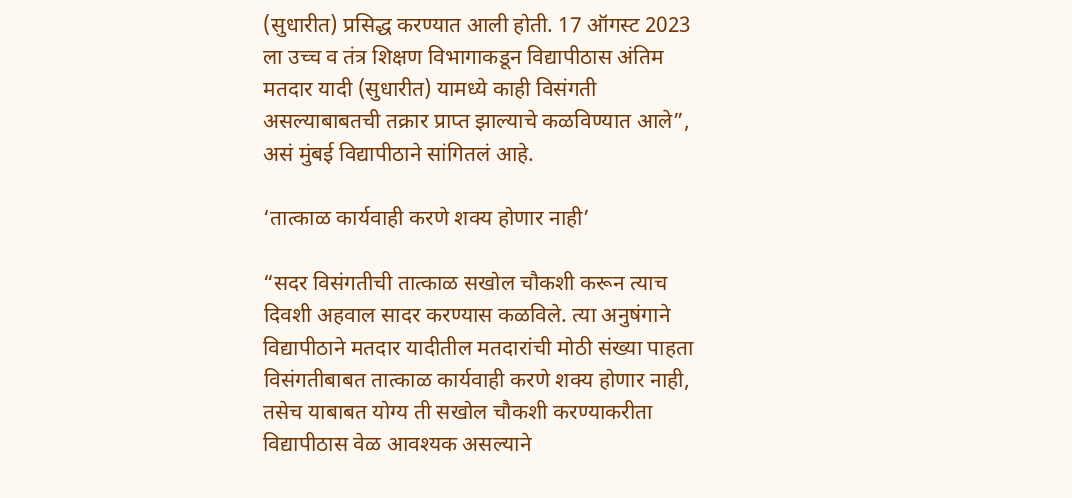(सुधारीत) प्रसिद्ध करण्यात आली होती. 17 ऑगस्ट 2023 ला उच्च व तंत्र शिक्षण विभागाकडून विद्यापीठास अंतिम मतदार यादी (सुधारीत) यामध्ये काही विसंगती असल्याबाबतची तक्रार प्राप्त झाल्याचे कळविण्यात आले”, असं मुंबई विद्यापीठाने सांगितलं आहे.

‘तात्काळ कार्यवाही करणे शक्य होणार नाही’

“सदर विसंगतीची तात्काळ सखोल चौकशी करून त्याच दिवशी अहवाल सादर करण्यास कळविले. त्या अनुषंगाने विद्यापीठाने मतदार यादीतील मतदारांची मोठी संख्या पाहता विसंगतीबाबत तात्काळ कार्यवाही करणे शक्य होणार नाही, तसेच याबाबत योग्य ती सखोल चौकशी करण्याकरीता विद्यापीठास वेळ आवश्यक असल्याने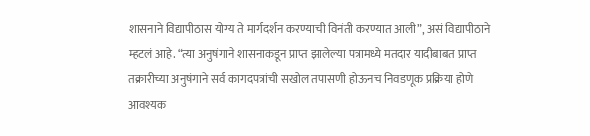शासनाने विद्यापीठास योग्य ते मार्गदर्शन करण्याची विनंती करण्यात आली”, असं विद्यापीठाने म्हटलं आहे. “त्या अनुषंगाने शासनाकडून प्राप्त झालेल्या पत्रामध्ये मतदार यादीबाबत प्राप्त तक्रारीच्या अनुषंगाने सर्व कागदपत्रांची सखोल तपासणी होऊनच निवडणूक प्रक्रिया होणे आवश्यक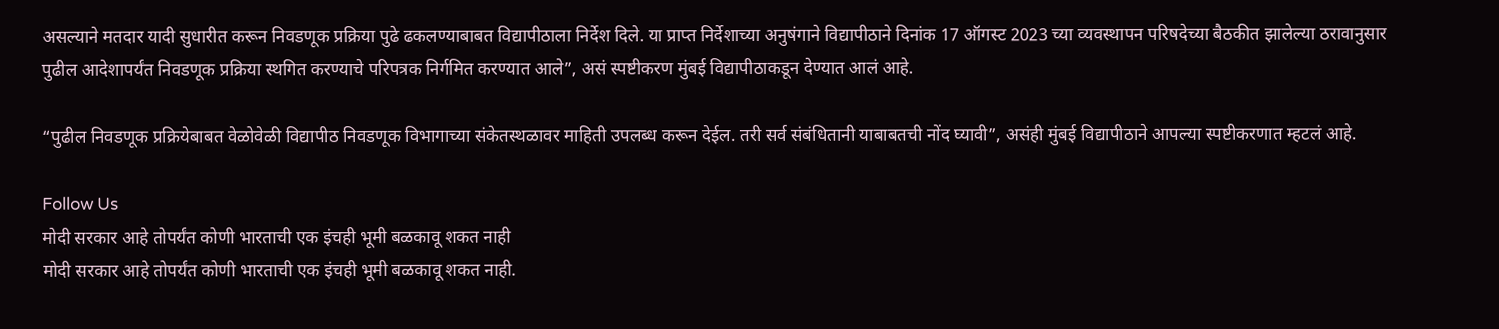असल्याने मतदार यादी सुधारीत करून निवडणूक प्रक्रिया पुढे ढकलण्याबाबत विद्यापीठाला निर्देश दिले. या प्राप्त निर्देशाच्या अनुषंगाने विद्यापीठाने दिनांक 17 ऑगस्ट 2023 च्या व्यवस्थापन परिषदेच्या बैठकीत झालेल्या ठरावानुसार पुढील आदेशापर्यंत निवडणूक प्रक्रिया स्थगित करण्याचे परिपत्रक निर्गमित करण्यात आले”, असं स्पष्टीकरण मुंबई विद्यापीठाकडून देण्यात आलं आहे.

“पुढील निवडणूक प्रक्रियेबाबत वेळोवेळी विद्यापीठ निवडणूक विभागाच्या संकेतस्थळावर माहिती उपलब्ध करून देईल. तरी सर्व संबंधितानी याबाबतची नोंद घ्यावी”, असंही मुंबई विद्यापीठाने आपल्या स्पष्टीकरणात म्हटलं आहे.

Follow Us
मोदी सरकार आहे तोपर्यंत कोणी भारताची एक इंचही भूमी बळकावू शकत नाही
मोदी सरकार आहे तोपर्यंत कोणी भारताची एक इंचही भूमी बळकावू शकत नाही.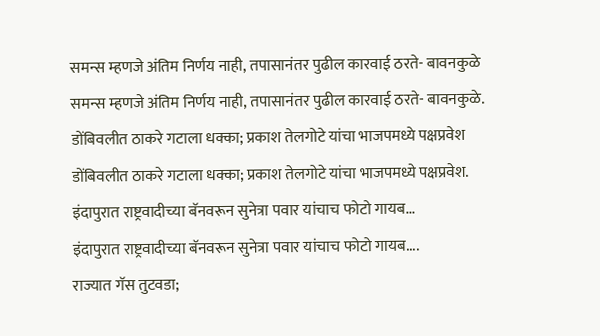समन्स म्हणजे अंतिम निर्णय नाही, तपासानंतर पुढील कारवाई ठरते- बावनकुळे
समन्स म्हणजे अंतिम निर्णय नाही, तपासानंतर पुढील कारवाई ठरते- बावनकुळे.
डोंबिवलीत ठाकरे गटाला धक्का; प्रकाश तेलगोटे यांचा भाजपमध्ये पक्षप्रवेश
डोंबिवलीत ठाकरे गटाला धक्का; प्रकाश तेलगोटे यांचा भाजपमध्ये पक्षप्रवेश.
इंदापुरात राष्ट्रवादीच्या बॅनवरून सुनेत्रा पवार यांचाच फोटो गायब...
इंदापुरात राष्ट्रवादीच्या बॅनवरून सुनेत्रा पवार यांचाच फोटो गायब....
राज्यात गॅस तुटवडा;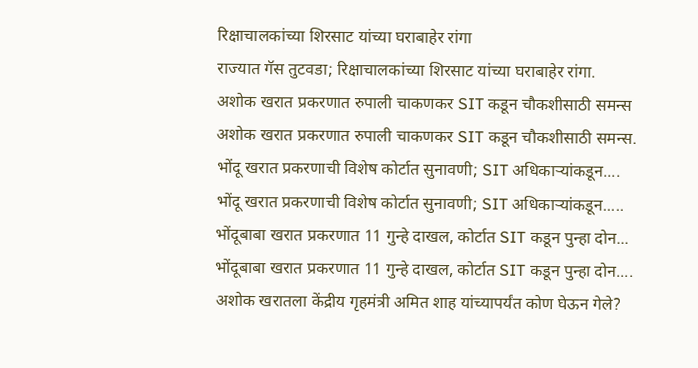रिक्षाचालकांच्या शिरसाट यांच्या घराबाहेर रांगा
राज्यात गॅस तुटवडा; रिक्षाचालकांच्या शिरसाट यांच्या घराबाहेर रांगा.
अशोक खरात प्रकरणात रुपाली चाकणकर SIT कडून चौकशीसाठी समन्स
अशोक खरात प्रकरणात रुपाली चाकणकर SIT कडून चौकशीसाठी समन्स.
भोंदू खरात प्रकरणाची विशेष कोर्टात सुनावणी; SIT अधिकाऱ्यांकडून....
भोंदू खरात प्रकरणाची विशेष कोर्टात सुनावणी; SIT अधिकाऱ्यांकडून.....
भोंदूबाबा खरात प्रकरणात 11 गुन्हे दाखल, कोर्टात SIT कडून पुन्हा दोन...
भोंदूबाबा खरात प्रकरणात 11 गुन्हे दाखल, कोर्टात SIT कडून पुन्हा दोन....
अशोक खरातला केंद्रीय गृहमंत्री अमित शाह यांच्यापर्यंत कोण घेऊन गेले?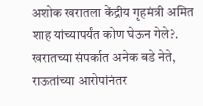अशोक खरातला केंद्रीय गृहमंत्री अमित शाह यांच्यापर्यंत कोण घेऊन गेले?.
खरातच्या संपर्कात अनेक बडे नेते, राऊतांच्या आरोपांनंतर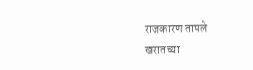राजकारण तापले
खरातच्या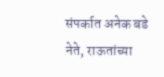संपर्कात अनेक बडे नेते, राऊतांच्या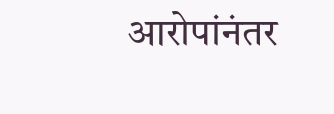आरोपांनंतर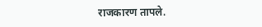राजकारण तापले.